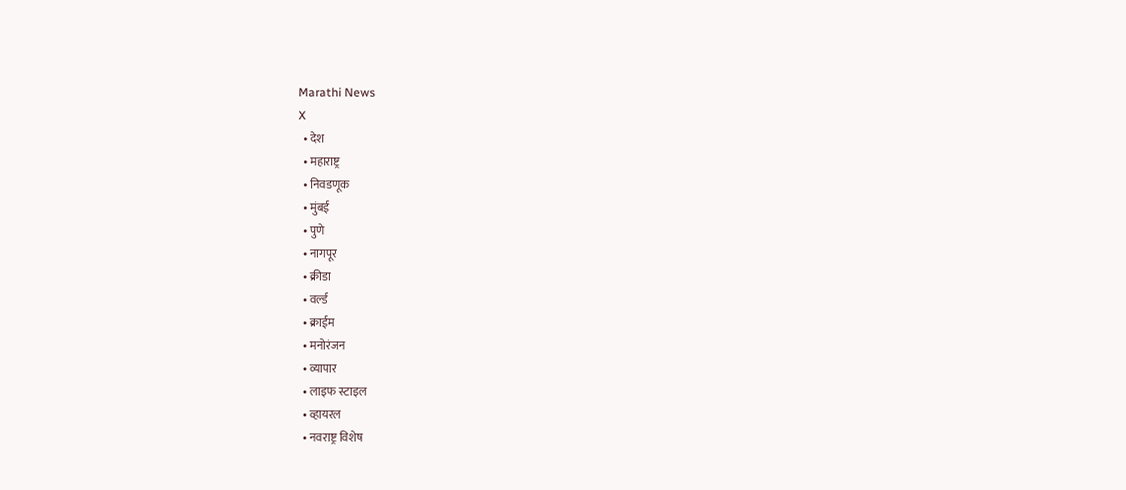Marathi News
X
  • देश
  • महाराष्ट्र
  • निवडणूक
  • मुंबई
  • पुणे
  • नागपूर
  • क्रीडा
  • वर्ल्ड
  • क्राईम
  • मनोरंजन
  • व्यापार
  • लाइफ स्टाइल
  • व्हायरल
  • नवराष्ट्र विशेष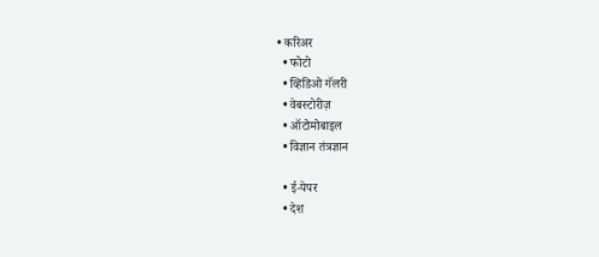• करिअर
  • फोटो
  • व्हिडिओ गॅलरी
  • वेबस्टोरीज़
  • ऑटोमोबाइल
  • विज्ञान तंत्रज्ञान

  • ई-पेपर
  • देश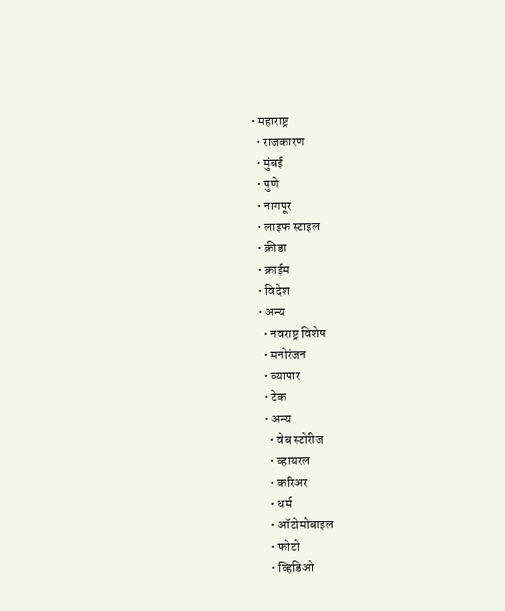• महाराष्ट्र
  • राजकारण
  • मुंबई
  • पुणे
  • नागपूर
  • लाइफ स्टाइल
  • क्रीडा
  • क्राईम
  • विदेश
  • अन्य
    • नवराष्ट्र विशेष
    • मनोरंजन
    • व्यापार
    • टेक
    • अन्य
      • वेब स्टोरीज
      • व्हायरल
      • करिअर
      • धर्म
      • ऑटोमोबाइल
      • फोटो
      • व्हिडिओ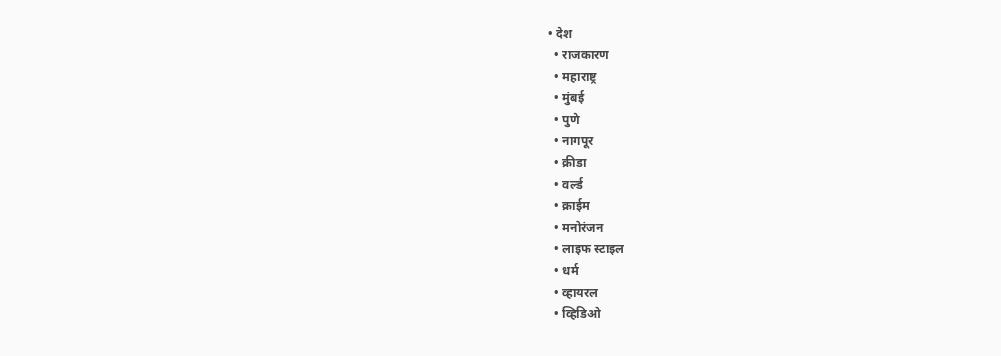• देश
  • राजकारण
  • महाराष्ट्र
  • मुंबई
  • पुणे
  • नागपूर
  • क्रीडा
  • वर्ल्ड
  • क्राईम
  • मनोरंजन
  • लाइफ स्टाइल
  • धर्म
  • व्हायरल
  • व्हिडिओ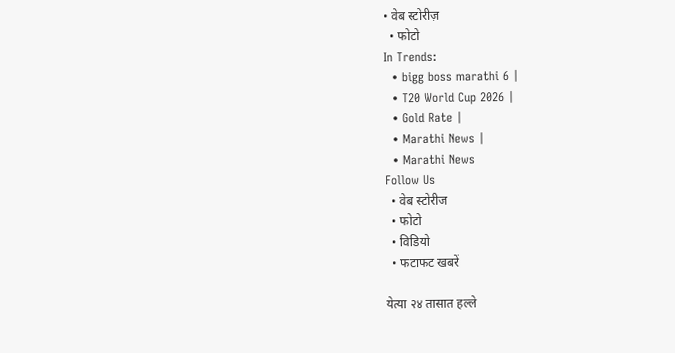• वेब स्टोरीज़
  • फोटो
In Trends:
  • bigg boss marathi 6 |
  • T20 World Cup 2026 |
  • Gold Rate |
  • Marathi News |
  • Marathi News
Follow Us
  • वेब स्टोरीज
  • फोटो
  • विडियो
  • फटाफट खबरें

येत्या २४ तासात हल्ले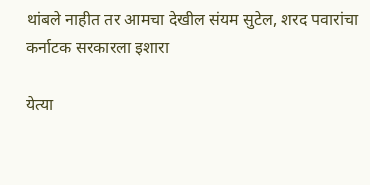थांबले नाहीत तर आमचा देखील संयम सुटेल, शरद पवारांचा कर्नाटक सरकारला इशारा

येत्या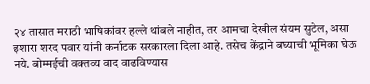२४ तासात मराठी भाषिकांवर हल्ले थांबले नाहीत, तर आमचा देखील संयम सुटेल, असा इशारा शरद पवार यांनी कर्नाटक सरकारला दिला आहे. तसेच केंद्राने बघ्याची भूमिका घेऊ नये. बोम्मईची वक्तव्य वाद वाढविण्यास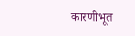कारणीभूत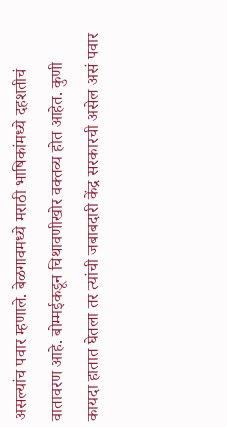असल्यांच पवार म्हणाले. बेळगावमध्ये मराठी भाषिकांमध्ये दहशतीचं वातावरण आहे. बोम्मईकडून चिथावणीखोर वक्तव्य होत आहेत. कुणी कायदा हातात घेतला तर त्यांची जबाबदारी केंद्र सरकारची असेल असं पवार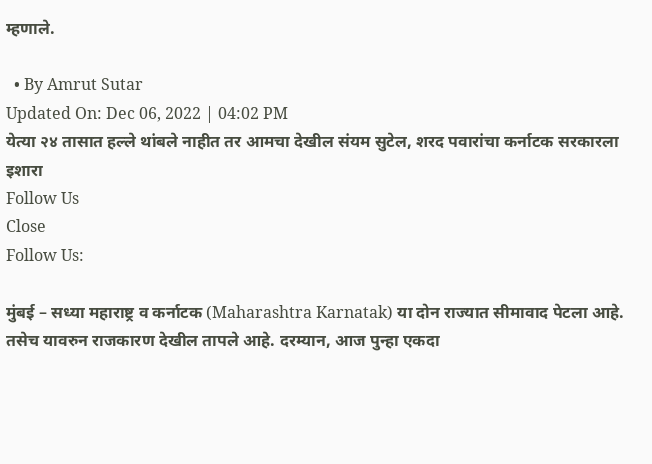म्हणाले.

  • By Amrut Sutar
Updated On: Dec 06, 2022 | 04:02 PM
येत्या २४ तासात हल्ले थांबले नाहीत तर आमचा देखील संयम सुटेल, शरद पवारांचा कर्नाटक सरकारला इशारा
Follow Us
Close
Follow Us:

मुंबई – सध्या महाराष्ट्र व कर्नाटक (Maharashtra Karnatak) या दोन राज्यात सीमावाद पेटला आहे. तसेच यावरुन राजकारण देखील तापले आहे. दरम्यान, आज पुन्हा एकदा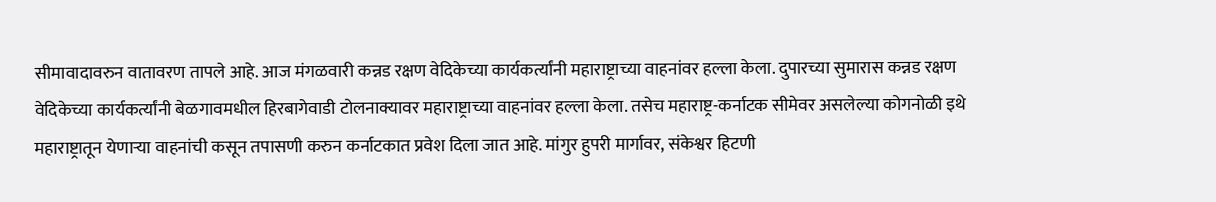सीमावादावरुन वातावरण तापले आहे. आज मंगळवारी कन्नड रक्षण वेदिकेच्या कार्यकर्त्यांनी महाराष्ट्राच्या वाहनांवर हल्ला केला. दुपारच्या सुमारास कन्नड रक्षण वेदिकेच्या कार्यकर्त्यांनी बेळगावमधील हिरबागेवाडी टोलनाक्यावर महाराष्ट्राच्या वाहनांवर हल्ला केला. तसेच महाराष्ट्र-कर्नाटक सीमेवर असलेल्या कोगनोळी इथे महाराष्ट्रातून येणाऱ्या वाहनांची कसून तपासणी करुन कर्नाटकात प्रवेश दिला जात आहे. मांगुर हुपरी मार्गावर, संकेश्वर हिटणी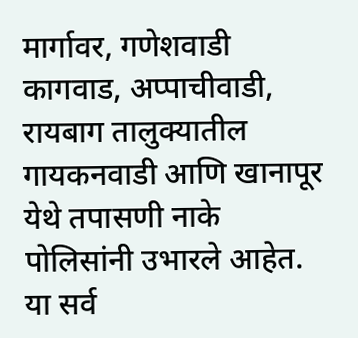मार्गावर, गणेशवाडी कागवाड, अप्पाचीवाडी, रायबाग तालुक्यातील गायकनवाडी आणि खानापूर येथे तपासणी नाके पोलिसांनी उभारले आहेत. या सर्व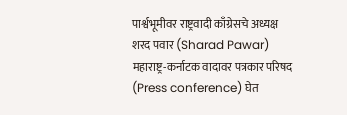पार्श्वभूमीवर राष्ट्रवादी काँग्रेसचे अध्यक्ष शरद पवार (Sharad Pawar) महाराष्ट्र-कर्नाटक वादावर पत्रकार परिषद (Press conference) घेत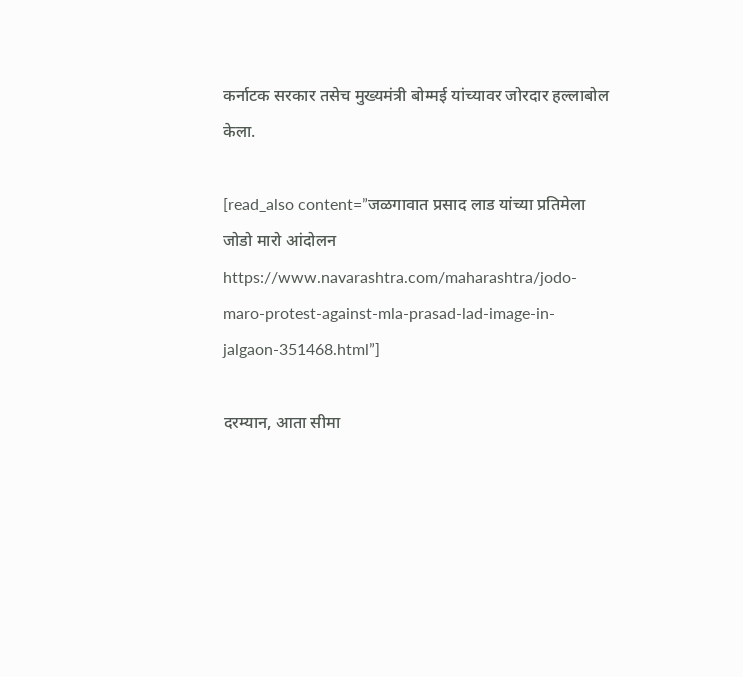कर्नाटक सरकार तसेच मुख्यमंत्री बोम्मई यांच्यावर जोरदार हल्लाबोल केला.

[read_also content=”जळगावात प्रसाद लाड यांच्या प्रतिमेला जोडो मारो आंदोलन https://www.navarashtra.com/maharashtra/jodo-maro-protest-against-mla-prasad-lad-image-in-jalgaon-351468.html”]

दरम्यान, आता सीमा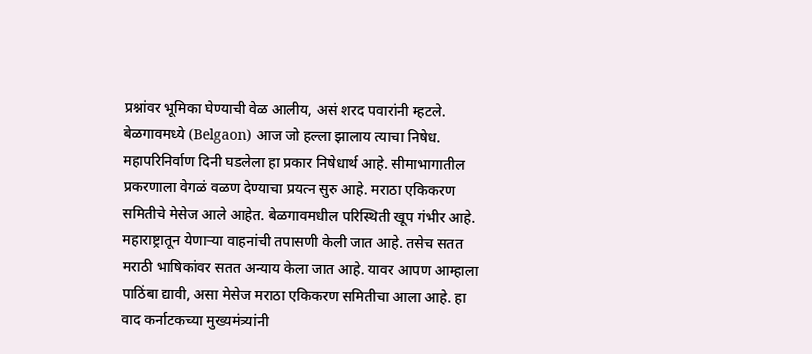प्रश्नांवर भूमिका घेण्याची वेळ आलीय, असं शरद पवारांनी म्हटले. बेळगावमध्ये (Belgaon) आज जो हल्ला झालाय त्याचा निषेध. महापरिनिर्वाण दिनी घडलेला हा प्रकार निषेधार्थ आहे. सीमाभागातील प्रकरणाला वेगळं वळण देण्याचा प्रयत्न सुरु आहे. मराठा एकिकरण समितीचे मेसेज आले आहेत. बेळगावमधील परिस्थिती खूप गंभीर आहे. महाराष्ट्रातून येणाऱ्या वाहनांची तपासणी केली जात आहे. तसेच सतत मराठी भाषिकांवर सतत अन्याय केला जात आहे. यावर आपण आम्हाला पाठिंबा द्यावी, असा मेसेज मराठा एकिकरण समितीचा आला आहे. हा वाद कर्नाटकच्या मुख्यमंत्र्यांनी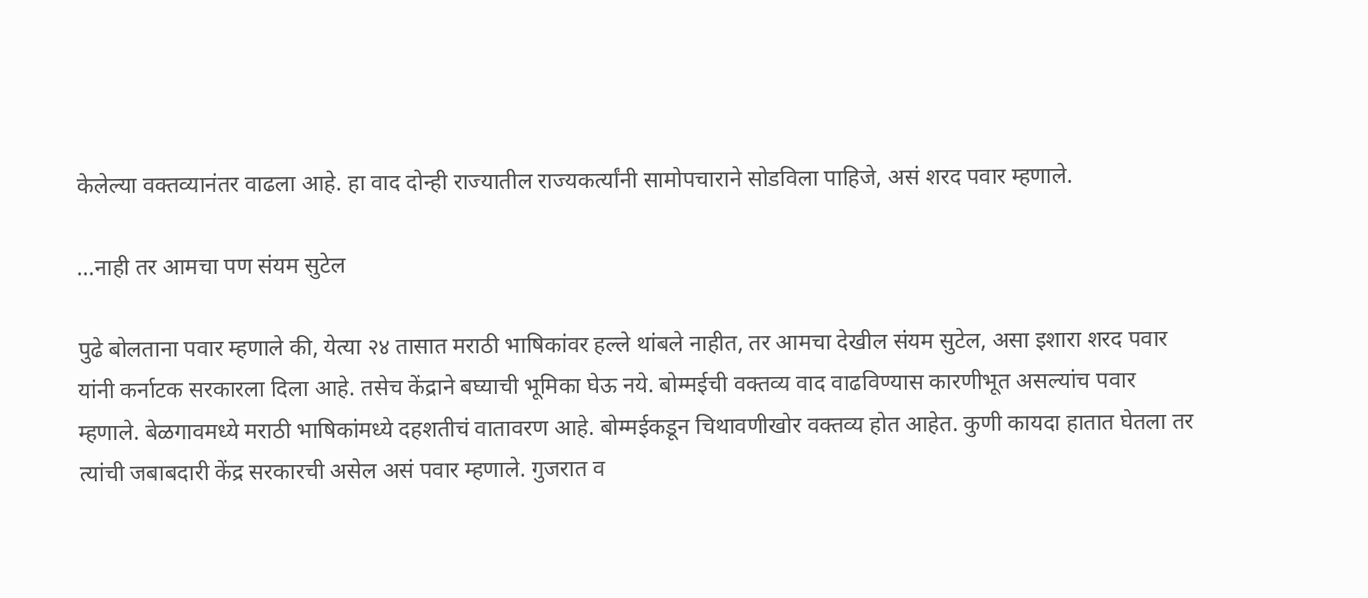केलेल्या वक्तव्यानंतर वाढला आहे. हा वाद दोन्ही राज्यातील राज्यकर्त्यांनी सामोपचाराने सोडविला पाहिजे, असं शरद पवार म्हणाले.

…नाही तर आमचा पण संयम सुटेल

पुढे बोलताना पवार म्हणाले की, येत्या २४ तासात मराठी भाषिकांवर हल्ले थांबले नाहीत, तर आमचा देखील संयम सुटेल, असा इशारा शरद पवार यांनी कर्नाटक सरकारला दिला आहे. तसेच केंद्राने बघ्याची भूमिका घेऊ नये. बोम्मईची वक्तव्य वाद वाढविण्यास कारणीभूत असल्यांच पवार म्हणाले. बेळगावमध्ये मराठी भाषिकांमध्ये दहशतीचं वातावरण आहे. बोम्मईकडून चिथावणीखोर वक्तव्य होत आहेत. कुणी कायदा हातात घेतला तर त्यांची जबाबदारी केंद्र सरकारची असेल असं पवार म्हणाले. गुजरात व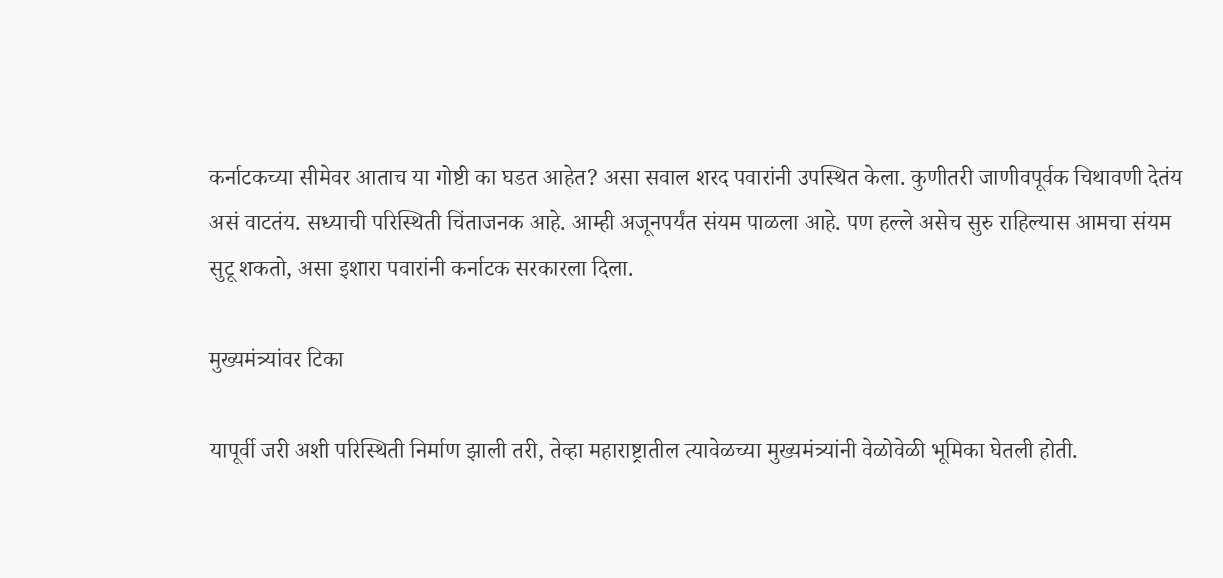कर्नाटकच्या सीमेवर आताच या गोष्टी का घडत आहेत? असा सवाल शरद पवारांनी उपस्थित केला. कुणीतरी जाणीवपूर्वक चिथावणी देतंय असं वाटतंय. सध्याची परिस्थिती चिंताजनक आहे. आम्ही अजूनपर्यंत संयम पाळला आहे. पण हल्ले असेच सुरु राहिल्यास आमचा संयम सुटू शकतो, असा इशारा पवारांनी कर्नाटक सरकारला दिला.

मुख्यमंत्र्यांवर टिका

यापूर्वी जरी अशी परिस्थिती निर्माण झाली तरी, तेव्हा महाराष्ट्रातील त्यावेळच्या मुख्यमंत्र्यांनी वेळोवेळी भूमिका घेतली होती.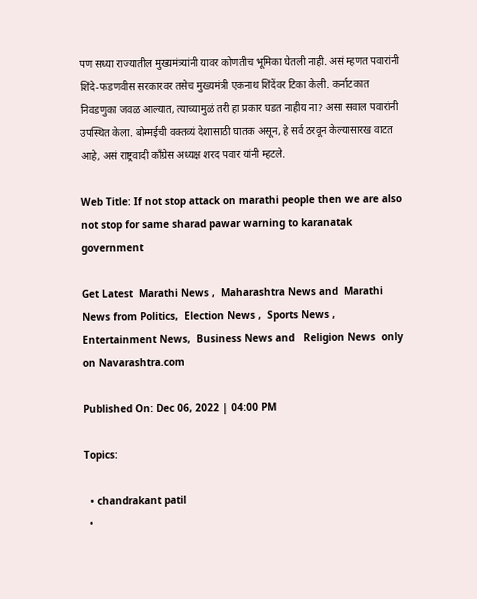पण सध्या राज्यातील मुख्यमंत्र्यांनी यावर कोणतीच भूमिका घेतली नाही. असं म्हणत पवारांनी शिंदे-फडणवीस सरकारवर तसेच मुख्यमंत्री एकनाथ शिंदेंवर टिका केली. कर्नाटकात निवडणुका जवळ आल्यात, त्याच्यामुळं तरी हा प्रकार घडत नाहीय ना? असा सवाल पवारांनी उपस्थित केला. बोम्मईची वक्तव्यं देशासाठी घातक असून, हे सर्व ठरवून केल्यासारख वाटत आहे, असं राष्ट्रवादी काँग्रेस अध्यक्ष शरद पवार यांनी म्हटले.

Web Title: If not stop attack on marathi people then we are also not stop for same sharad pawar warning to karanatak government

Get Latest  Marathi News ,  Maharashtra News and  Marathi News from Politics,  Election News ,  Sports News ,  Entertainment News,  Business News and   Religion News  only on Navarashtra.com

Published On: Dec 06, 2022 | 04:00 PM

Topics:

  • chandrakant patil
  •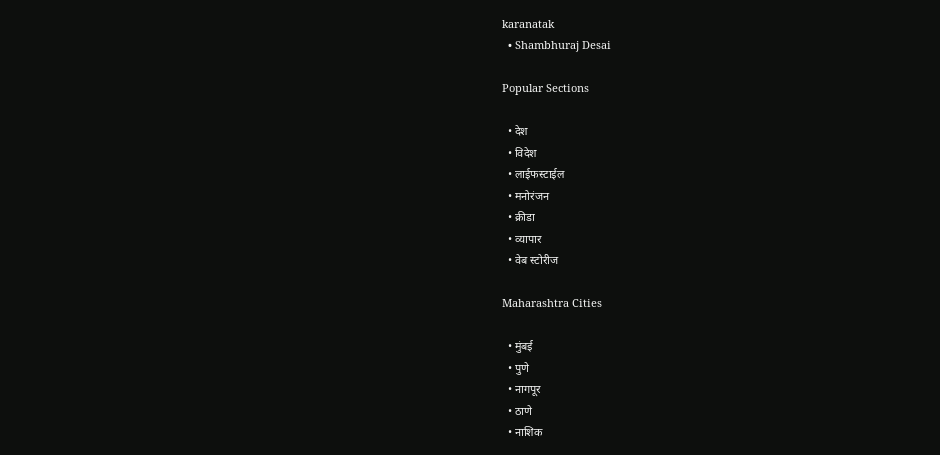karanatak
  • Shambhuraj Desai

Popular Sections

  • देश
  • विदेश
  • लाईफस्टाईल
  • मनोरंजन
  • क्रीडा
  • व्यापार
  • वेब स्टोरीज

Maharashtra Cities

  • मुंबई
  • पुणे
  • नागपूर
  • ठाणे
  • नाशिक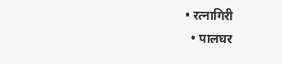• रत्नागिरी
  • पालघर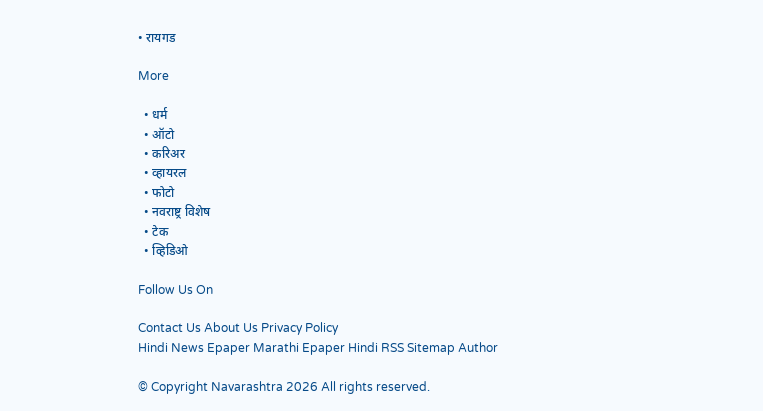• रायगड

More

  • धर्म
  • ऑटो
  • करिअर
  • व्हायरल
  • फोटो
  • नवराष्ट्र विशेष
  • टेक
  • व्हिडिओ

Follow Us On

Contact Us About Us Privacy Policy
Hindi News Epaper Marathi Epaper Hindi RSS Sitemap Author

© Copyright Navarashtra 2026 All rights reserved.